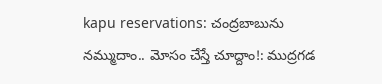kapu reservations: చంద్రబాబును నమ్ముదాం.. మోసం చేస్తే చూద్దాం!: ముద్రగడ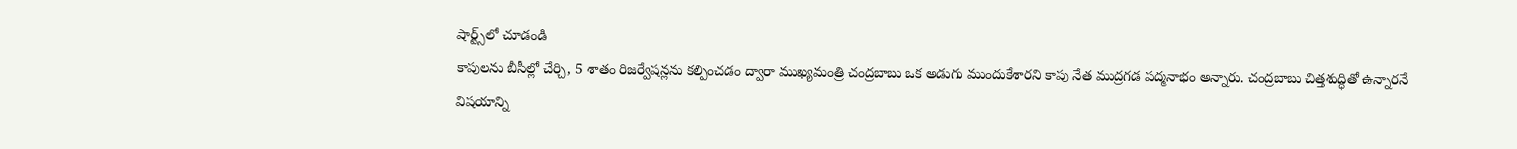షార్ట్స్‌లో చూడండి
కాపులను బీసీల్లో చేర్చి, 5 శాతం రిజర్వేషన్లను కల్పించడం ద్వారా ముఖ్యమంత్రి చంద్రబాబు ఒక అడుగు ముందుకేశారని కాపు నేత ముద్రగడ పద్మనాభం అన్నారు. చంద్రబాబు చిత్తశుద్ధితో ఉన్నారనే విషయాన్ని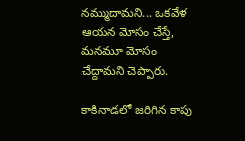నమ్ముదామని... ఒకవేళ ఆయన మోసం చేస్తే, మనమూ మోసం చేద్దామని చెప్పారు.

కాకినాడలో జరిగిన కాపు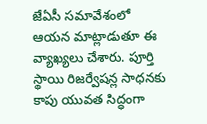జేఏసీ సమావేశంలో ఆయన మాట్లాడుతూ ఈ వ్యాఖ్యలు చేశారు. పూర్తి స్థాయి రిజర్వేషన్ల సాధనకు కాపు యువత సిద్ధంగా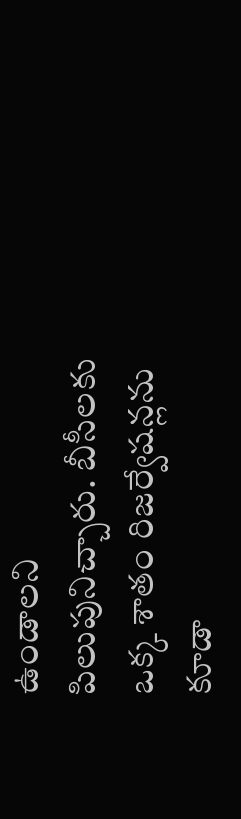ఉండాలని పిలుపునిచ్చారు. బీసీలకు ఒక్క శాతం రిజర్వేషన్లను కూడా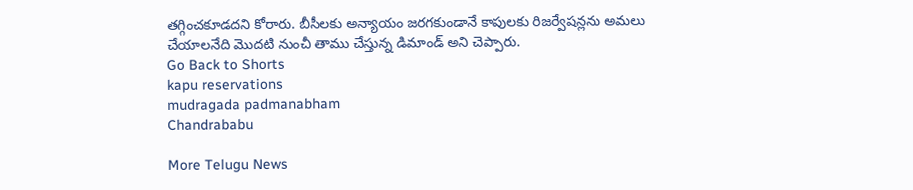తగ్గించకూడదని కోరారు. బీసీలకు అన్యాయం జరగకుండానే కాపులకు రిజర్వేషన్లను అమలు చేయాలనేది మొదటి నుంచీ తాము చేస్తున్న డిమాండ్ అని చెప్పారు.
Go Back to Shorts
kapu reservations
mudragada padmanabham
Chandrababu

More Telugu News